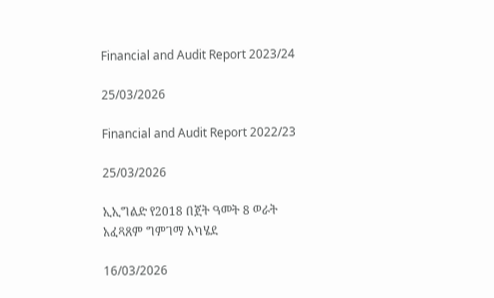Financial and Audit Report 2023/24

25/03/2026

Financial and Audit Report 2022/23

25/03/2026

ኢኢግልድ የ2018 በጀት ዓመት 8 ወራት አፈጻጸም ግምገማ አካሄደ

16/03/2026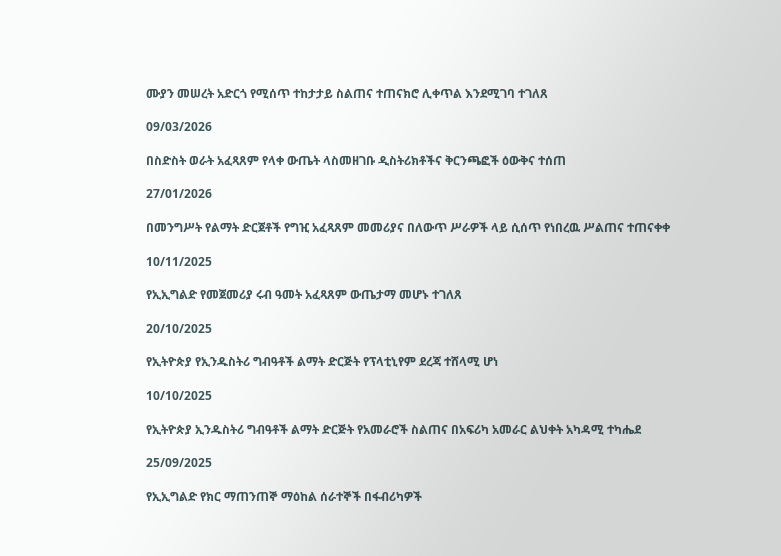ሙያን መሠረት አድርጎ የሚሰጥ ተከታታይ ስልጠና ተጠናክሮ ሊቀጥል እንደሚገባ ተገለጸ

09/03/2026

በስድስት ወራት አፈጻጸም የላቀ ውጤት ላስመዘገቡ ዲስትሪክቶችና ቅርንጫፎች ዕውቅና ተሰጠ

27/01/2026

በመንግሥት የልማት ድርጀቶች የግዢ አፈጻጸም መመሪያና በለውጥ ሥራዎች ላይ ሲሰጥ የነበረዉ ሥልጠና ተጠናቀቀ

10/11/2025

የኢኢግልድ የመጀመሪያ ሩብ ዓመት አፈጻጸም ውጤታማ መሆኑ ተገለጸ

20/10/2025

የኢትዮጵያ የኢንዱስትሪ ግብዓቶች ልማት ድርጅት የፕላቲኒየም ደረጃ ተሸላሚ ሆነ

10/10/2025

የኢትዮጵያ ኢንዱስትሪ ግብዓቶች ልማት ድርጅት የአመራሮች ስልጠና በአፍሪካ አመራር ልህቀት አካዳሚ ተካሔደ

25/09/2025

የኢኢግልድ የክር ማጠንጠኞ ማዕከል ሰራተኞች በፋብሪካዎች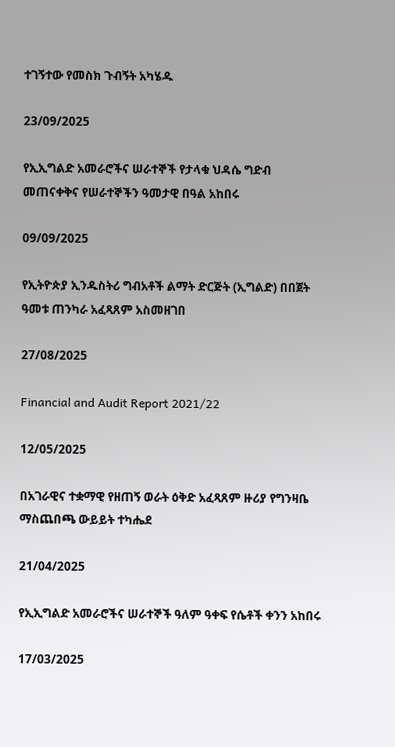ተገኝተው የመስክ ጉብኝት አካሄዱ

23/09/2025

የኢኢግልድ አመራሮችና ሠራተኞች የታላቁ ህዳሴ ግድብ መጠናቀቅና የሠራተኞችን ዓመታዊ በዓል አከበሩ

09/09/2025

የኢትዮጵያ ኢንዱስትሪ ግብአቶች ልማት ድርጅት (ኢግልድ) በበጀት ዓመቱ ጠንካራ አፈጻጸም አስመዘገበ

27/08/2025

Financial and Audit Report 2021/22

12/05/2025

በአገራዊና ተቋማዊ የዘጠኝ ወራት ዕቅድ አፈጻጸም ዙሪያ የግንዛቤ ማስጨበጫ ውይይት ተካሔደ

21/04/2025

የኢኢግልድ አመራሮችና ሠራተኞች ዓለም ዓቀፍ የሴቶች ቀንን አከበሩ

17/03/2025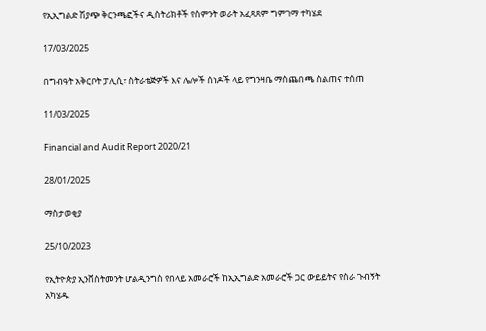የኢኢግልድ ሽያጭ ቅርንጫፎችና ዲስትሪክቶች የስምንት ወራት አፈጻጸም ግምገማ ተካሄደ

17/03/2025

በግብዓት አቅርቦት ፓሊሲ፣ ስትራቴጅዎች እና ሌሎች ሰነዶች ላይ የግንዛቤ ማስጨበጫ ስልጠና ተሰጠ

11/03/2025

Financial and Audit Report 2020/21

28/01/2025

ማስታወቂያ

25/10/2023

የኢትዮጵያ ኢንቨስትመንት ሆልዲንግስ የበላይ አመራሮች ከኢኢግልድ አመራሮች ጋር ውይይትና የስራ ጉብኝት አካሄዱ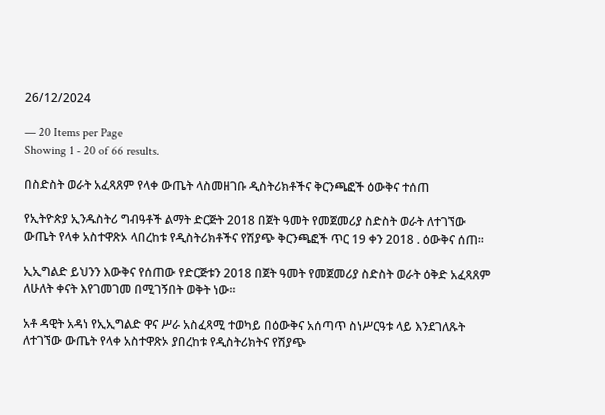26/12/2024

— 20 Items per Page
Showing 1 - 20 of 66 results.

በስድስት ወራት አፈጻጸም የላቀ ውጤት ላስመዘገቡ ዲስትሪክቶችና ቅርንጫፎች ዕውቅና ተሰጠ

የኢትዮጵያ ኢንዱስትሪ ግብዓቶች ልማት ድርጅት 2018 በጀት ዓመት የመጀመሪያ ስድስት ወራት ለተገኘው ውጤት የላቀ አስተዋጽኦ ላበረከቱ የዲስትሪክቶችና የሽያጭ ቅርንጫፎች ጥር 19 ቀን 2018 . ዕውቅና ሰጠ፡፡

ኢኢግልድ ይህንን እውቅና የሰጠው የድርጅቱን 2018 በጀት ዓመት የመጀመሪያ ስድስት ወራት ዕቅድ አፈጻጸም ለሁለት ቀናት እየገመገመ በሚገኝበት ወቅት ነው፡፡

አቶ ዳዊት አዳነ የኢኢግልድ ዋና ሥራ አስፈጻሚ ተወካይ በዕውቅና አሰጣጥ ስነሥርዓቱ ላይ እንደገለጹት ለተገኘው ውጤት የላቀ አስተዋጽኦ ያበረከቱ የዲስትሪክትና የሽያጭ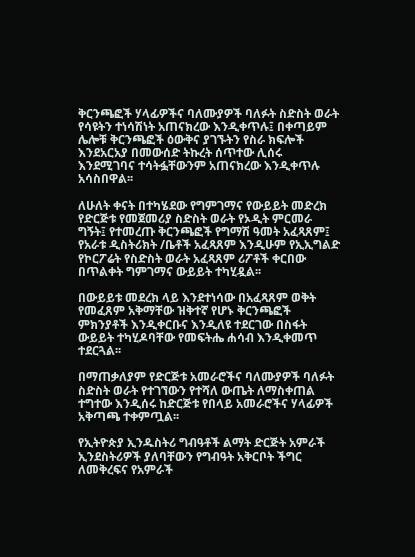ቅርንጫፎች ሃላፊዎችና ባለሙያዎች ባለፉት ስድስት ወራት የሳዩትን ተነሳሽነት አጠናክረው እንዲቀጥሉ፤ በቀጣይም ሌሎቹ ቅርንጫፎች ዕውቅና ያገኙትን የስራ ክፍሎች እንደአርአያ በመውሰድ ትኩረት ሰጥተው ሊሰሩ እንደሚገባና ተሳትፏቸውንም አጠናክረው እንዲቀጥሉ አሳስበዋል፡፡

ለሁለት ቀናት በተካሄደው የግምገማና የውይይት መድረክ የድርጅቱ የመጀመሪያ ስድስት ወራት የኦዲት ምርመራ ግኝት፤ የተመረጡ ቅርንጫፎች የግማሽ ዓመት አፈጻጸም፤ የአራቱ ዲስትሪክት /ቤቶች አፈጻጸም እንዲሁም የኢኢግልድ የኮርፖሬት የስድስት ወራት አፈጻጸም ሪፖቶች ቀርበው በጥልቀት ግምገማና ውይይት ተካሂዷል፡፡

በውይይቱ መደረክ ላይ እንደተነሳው በአፈጻጸም ወቅት የመፈጸም አቅማቸው ዝቅተኛ የሆኑ ቅርንጫፎች ምክንያቶች እንዲቀርቡና እንዲለዩ ተደርገው በስፋት ውይይት ተካሂዶባቸው የመፍትሔ ሐሳብ እንዲቀመጥ ተደርጓል፡፡

በማጠቃለያም የድርጅቱ አመራሮችና ባለሙያዎች ባለፉት ስድስት ወራት የተገኘውን የተሻለ ውጤት ለማስቀጠል ተግተው እንዲሰሩ ከድርጅቱ የበላይ አመራሮችና ሃላፊዎች አቅጣጫ ተቀምጧል፡፡

የኢትዮጵያ ኢንዱስትሪ ግብዓቶች ልማት ድርጅት አምራች ኢንደስትሪዎች ያለባቸውን የግብዓት አቅርቦት ችግር ለመቅረፍና የአምራች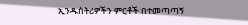ኢንዱስትሪዎችን ምርቶች በተመጣጣኝ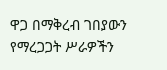ዋጋ በማቅረብ ገበያውን የማረጋጋት ሥራዎችን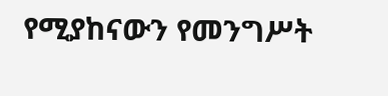የሚያከናውን የመንግሥት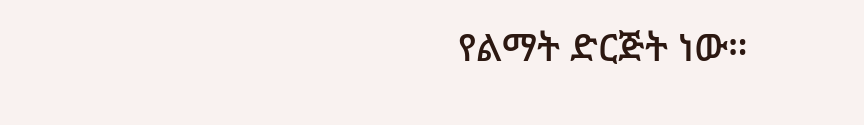የልማት ድርጅት ነው።